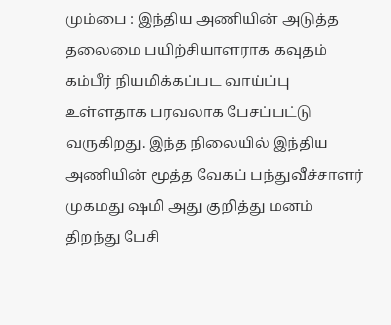மும்பை : இந்திய அணியின் அடுத்த தலைமை பயிற்சியாளராக கவுதம் கம்பீர் நியமிக்கப்பட வாய்ப்பு உள்ளதாக பரவலாக பேசப்பட்டு வருகிறது. இந்த நிலையில் இந்திய அணியின் மூத்த வேகப் பந்துவீச்சாளர் முகமது ஷமி அது குறித்து மனம் திறந்து பேசி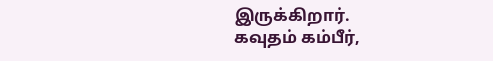இருக்கிறார்.
கவுதம் கம்பீர்,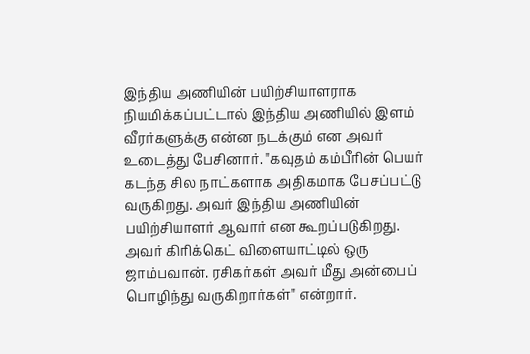இந்திய அணியின் பயிற்சியாளராக நியமிக்கப்பட்டால் இந்திய அணியில் இளம் வீரர்களுக்கு என்ன நடக்கும் என அவர் உடைத்து பேசினார். "கவுதம் கம்பீரின் பெயர் கடந்த சில நாட்களாக அதிகமாக பேசப்பட்டு வருகிறது. அவர் இந்திய அணியின் பயிற்சியாளர் ஆவார் என கூறப்படுகிறது. அவர் கிரிக்கெட் விளையாட்டில் ஒரு ஜாம்பவான். ரசிகர்கள் அவர் மீது அன்பைப் பொழிந்து வருகிறார்கள்" என்றார்.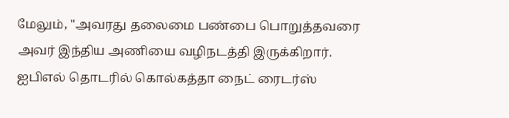மேலும், "அவரது தலைமை பண்பை பொறுத்தவரை அவர் இந்திய அணியை வழிநடத்தி இருக்கிறார். ஐபிஎல் தொடரில் கொல்கத்தா நைட் ரைடர்ஸ்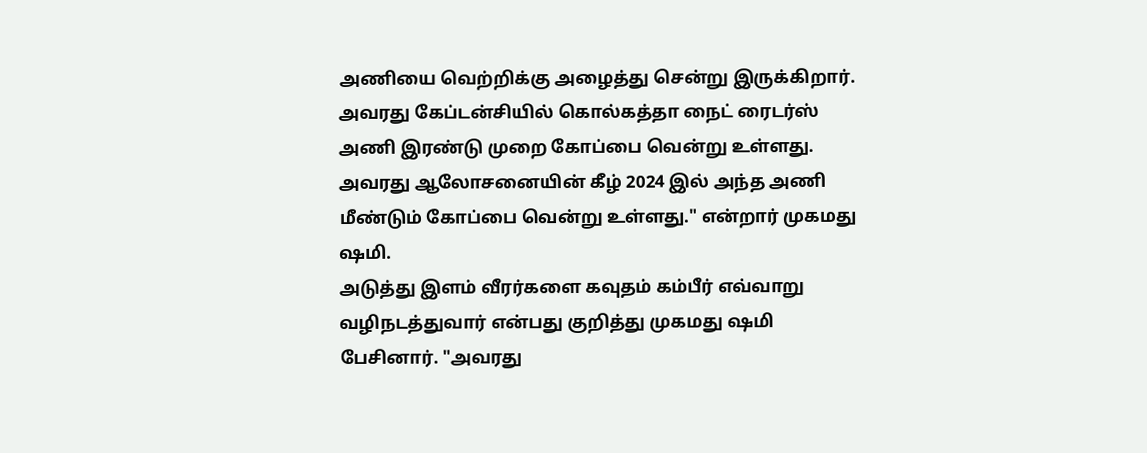அணியை வெற்றிக்கு அழைத்து சென்று இருக்கிறார். அவரது கேப்டன்சியில் கொல்கத்தா நைட் ரைடர்ஸ் அணி இரண்டு முறை கோப்பை வென்று உள்ளது. அவரது ஆலோசனையின் கீழ் 2024 இல் அந்த அணி மீண்டும் கோப்பை வென்று உள்ளது." என்றார் முகமது ஷமி.
அடுத்து இளம் வீரர்களை கவுதம் கம்பீர் எவ்வாறு வழிநடத்துவார் என்பது குறித்து முகமது ஷமி பேசினார். "அவரது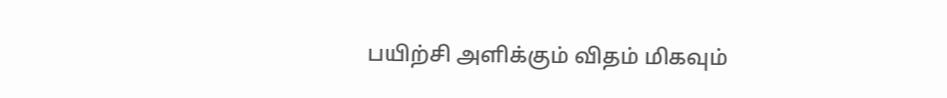பயிற்சி அளிக்கும் விதம் மிகவும்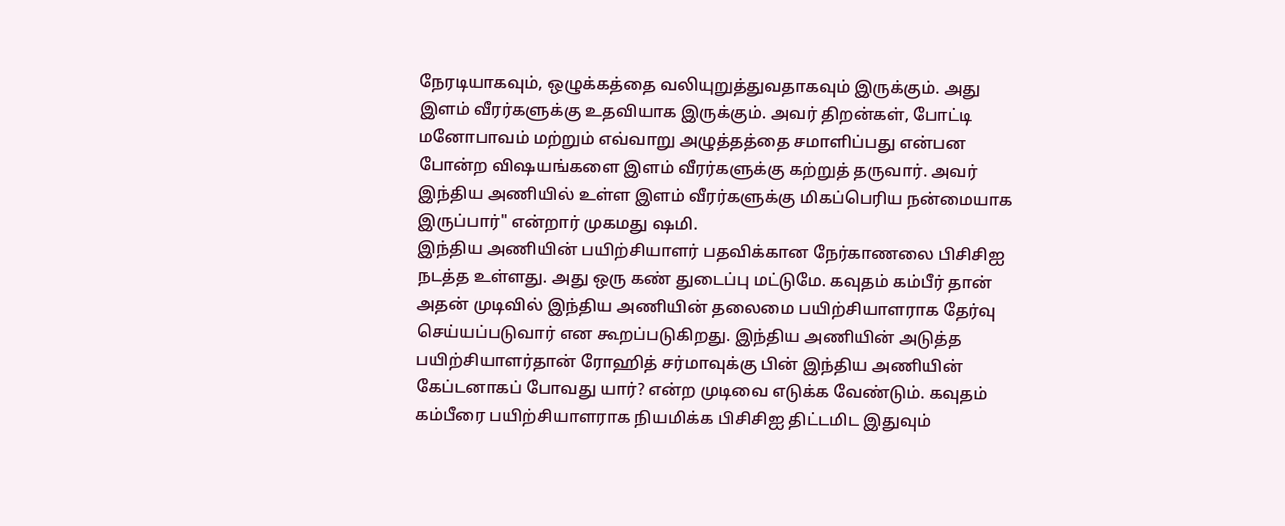நேரடியாகவும், ஒழுக்கத்தை வலியுறுத்துவதாகவும் இருக்கும். அது இளம் வீரர்களுக்கு உதவியாக இருக்கும். அவர் திறன்கள், போட்டி மனோபாவம் மற்றும் எவ்வாறு அழுத்தத்தை சமாளிப்பது என்பன போன்ற விஷயங்களை இளம் வீரர்களுக்கு கற்றுத் தருவார். அவர் இந்திய அணியில் உள்ள இளம் வீரர்களுக்கு மிகப்பெரிய நன்மையாக இருப்பார்" என்றார் முகமது ஷமி.
இந்திய அணியின் பயிற்சியாளர் பதவிக்கான நேர்காணலை பிசிசிஐ நடத்த உள்ளது. அது ஒரு கண் துடைப்பு மட்டுமே. கவுதம் கம்பீர் தான் அதன் முடிவில் இந்திய அணியின் தலைமை பயிற்சியாளராக தேர்வு செய்யப்படுவார் என கூறப்படுகிறது. இந்திய அணியின் அடுத்த பயிற்சியாளர்தான் ரோஹித் சர்மாவுக்கு பின் இந்திய அணியின் கேப்டனாகப் போவது யார்? என்ற முடிவை எடுக்க வேண்டும். கவுதம் கம்பீரை பயிற்சியாளராக நியமிக்க பிசிசிஐ திட்டமிட இதுவும்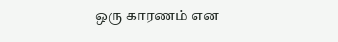ஒரு காரணம் என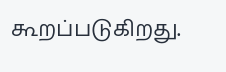கூறப்படுகிறது.